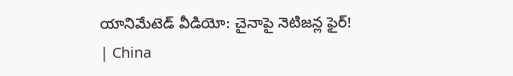యానిమేటెడ్‌ వీడియో: చైనాపై నెటిజన్ల ఫైర్‌! | China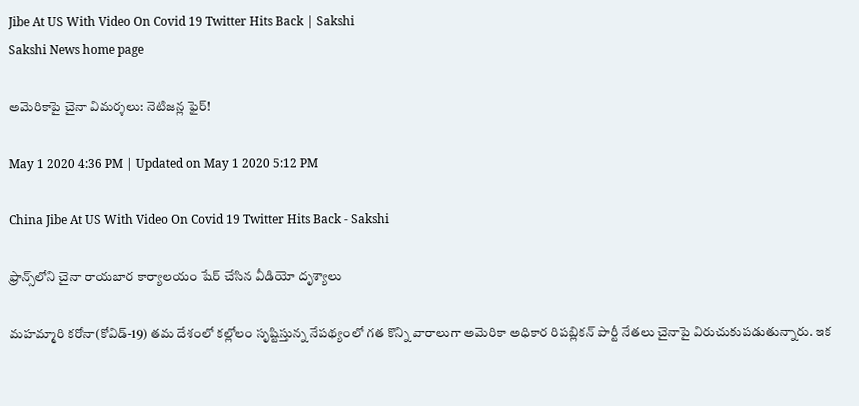Jibe At US With Video On Covid 19 Twitter Hits Back | Sakshi
Sakshi News home page

అమెరికాపై చైనా విమర్శలు: నెటిజన్ల ఫైర్‌!

May 1 2020 4:36 PM | Updated on May 1 2020 5:12 PM

China Jibe At US With Video On Covid 19 Twitter Hits Back - Sakshi

ఫ్రాన్స్‌లోని చైనా రాయబార కార్యాలయం షేర్‌ చేసిన వీడియో దృశ్యాలు

మహమ్మారి కరోనా(కోవిడ్‌-19) తమ దేశంలో కల్లోలం సృష్టిస్తున్న నేపథ్యంలో గత కొన్ని వారాలుగా అమెరికా అధికార రిపబ్లికన్‌ పార్టీ నేతలు చైనాపై విరుచుకుపడుతున్నారు. ఇక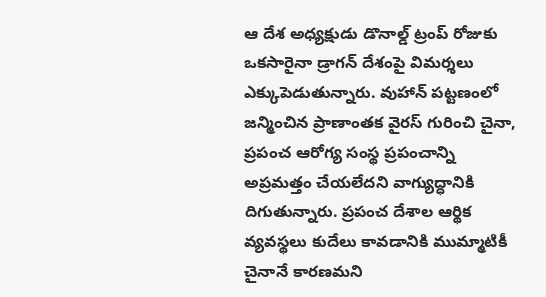ఆ దేశ అధ్యక్షుడు డొనాల్డ్‌ ట్రంప్‌ రోజుకు ఒకసారైనా డ్రాగన్‌ దేశంపై విమర్శలు ఎక్కుపెడుతున్నారు. వుహాన్‌ పట్టణంలో జన్మించిన ప్రాణాంతక వైరస్‌ గురించి చైనా, ప్రపంచ ఆరోగ్య సంస్థ ప్రపంచాన్ని అప్రమత్తం చేయలేదని వాగ్యుద్ధానికి దిగుతున్నారు. ప్రపంచ దేశాల ఆర్థిక వ్యవస్థలు కుదేలు కావడానికి ముమ్మాటికీ చైనానే కారణమని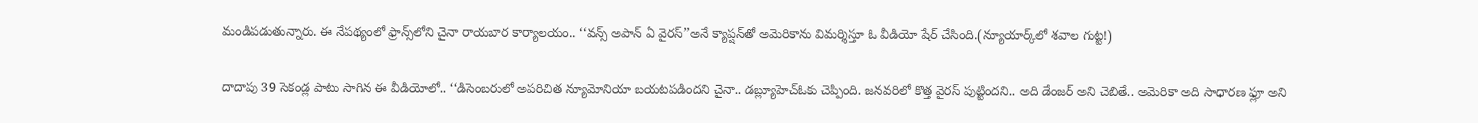మండిపడుతున్నారు. ఈ నేపథ్యంలో ఫ్రాన్స్‌లోని చైనా రాయబార కార్యాలయం.. ‘‘వన్స్‌ అపాన్‌ ఏ వైరస్‌’’అనే క్యాప్షన్‌తో అమెరికాను విమర్శిస్తూ ఓ వీడియో షేర్‌ చేసింది.(న్యూయార్క్‌లో శవాల గుట్ట!)

దాదాపు 39 సెకండ్ల పాటు సాగిన ఈ వీడియోలో.. ‘‘డిసెంబరులో అపరిచిత న్యూమోనియా బయటపడిందని చైనా.. డబ్ల్యూహెచ్‌ఓకు చెప్పింది. జనవరిలో కొత్త వైరస్‌ పుట్టిందని.. అది డేంజర్‌ అని చెబితే.. అమెరికా అది సాధారణ ఫ్లూ అని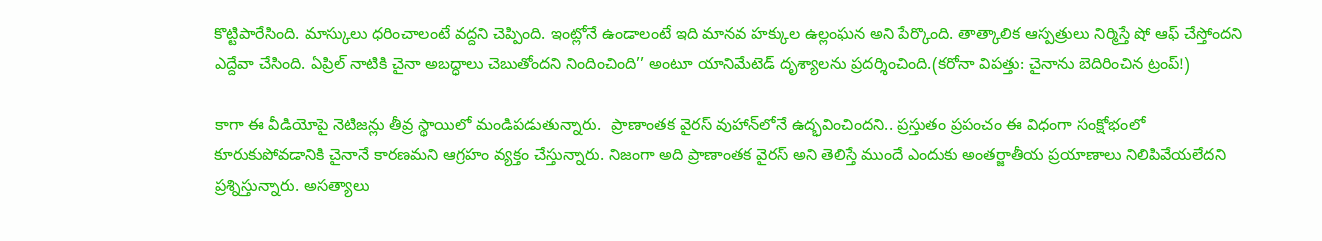కొట్టిపారేసింది. మాస్కులు ధరించాలంటే వద్దని చెప్పింది. ఇంట్లోనే ఉండాలంటే ఇది మానవ హక్కుల ఉల్లంఘన అని పేర్కొంది. తాత్కాలిక ఆస్పత్రులు నిర్మిస్తే షో ఆఫ్‌ చేస్తోందని ఎద్దేవా చేసింది. ఏప్రిల్‌ నాటికి చైనా అబద్ధాలు చెబుతోందని నిందించింది’’ అంటూ యానిమేటెడ్‌ దృశ్యాలను ప్రదర్శించింది.(కరోనా విపత్తు: చైనాను బెదిరించిన ట్రంప్‌!)

కాగా ఈ వీడియోపై నెటిజన్లు తీవ్ర స్థాయిలో మండిపడుతున్నారు.  ప్రాణాంతక వైరస్‌ వుహాన్‌లోనే ఉద్భవించిందని.. ప్రస్తుతం ప్రపంచం ఈ విధంగా సంక్షోభంలో కూరుకుపోవడానికి చైనానే కారణమని ఆగ్రహం వ్యక్తం చేస్తున్నారు. నిజంగా అది ప్రాణాంతక వైరస్‌ అని తెలిస్తే ముందే ఎందుకు అంతర్జాతీయ ప్రయాణాలు నిలిపివేయలేదని ప్రశ్నిస్తున్నారు. అసత్యాలు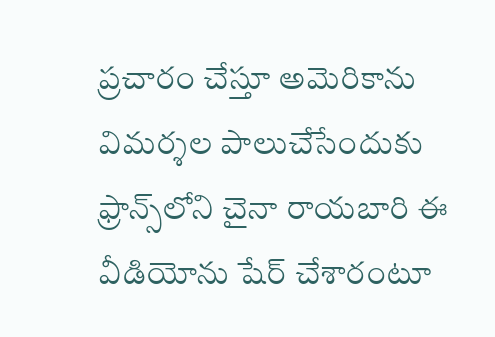ప్రచారం చేస్తూ అమెరికాను విమర్శల పాలుచేసేందుకు ఫ్రాన్స్‌లోని చైనా రాయబారి ఈ వీడియోను షేర్‌ చేశారంటూ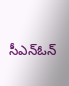సీఎన్‌ఓన్‌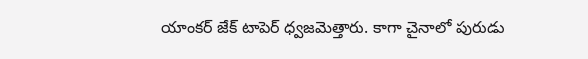యాంకర్‌ జేక్‌ టాపెర్‌ ధ్వజమెత్తారు. కాగా చైనాలో పురుడు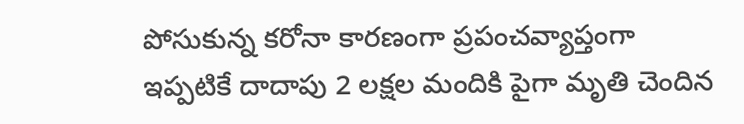పోసుకున్న కరోనా కారణంగా ప్రపంచవ్యాప్తంగా ఇప్పటికే దాదాపు 2 లక్షల మందికి పైగా మృతి చెందిన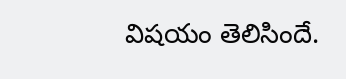విషయం తెలిసిందే.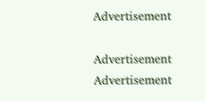Advertisement

Advertisement
Advertisement